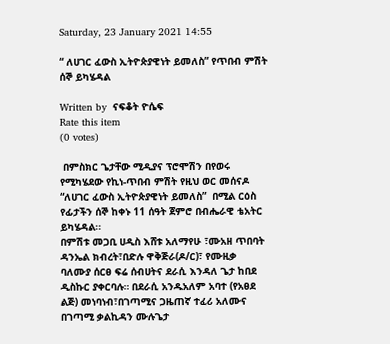Saturday, 23 January 2021 14:55

“ ለሀገር ፈውስ ኢትዮጵያዊነት ይመለስ” የጥበብ ምሽት ሰኞ ይካሄዳል

Written by  ናፍቆት ዮሴፍ
Rate this item
(0 votes)

 በምስክር ጌታቸው ሚዲያና ፕሮሞሽን በየወሩ የሚካሄደው የኪነ-ጥበብ ምሽት የዚህ ወር መሰናዶ “ለሀገር ፈውስ ኢትዮጵያዊነት ይመለስ”  በሚል ርዕስ የፊታችን ሰኞ ከቀኑ 11 ሰዓት ጀምሮ በብሔራዊ ቴአትር ይካሄዳል፡፡
በምሽቱ መጋቢ ሀዲስ እሸቱ አለማየሁ ፣ሙአዘ ጥበባት ዳንኤል ክብረት፣በድሉ ዋቅጅራ(ዶ/ር)፣ የሙዚቃ ባለሙያ ሰርፀ ፍሬ ሰብሀትና ደራሲ እንዳለ ጌታ ከበደ ዲስኩር ያቀርባሉ። በደራሲ አንዱአለም አባተ (የአፀደ ልጅ) መነባነብ፣በገጣሚና ጋዜጠኛ ተፈሪ አለሙና በገጣሚ ቃልኪዳን ሙሉጌታ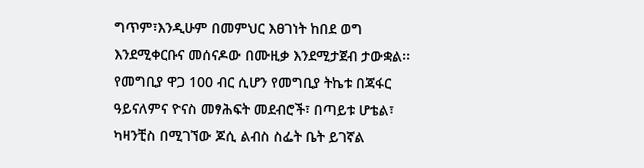ግጥም፣እንዲሁም በመምህር እፀገነት ከበደ ወግ እንደሚቀርቡና መሰናዶው በሙዚቃ እንደሚታጀብ ታውቋል፡፡ የመግቢያ ዋጋ 100 ብር ሲሆን የመግቢያ ትኬቱ በጃፋር ዓይናለምና ዮናስ መፃሕፍት መደብሮች፣ በጣይቱ ሆቴል፣ ካዛንቺስ በሚገኘው ጆሲ ልብስ ስፌት ቤት ይገኛል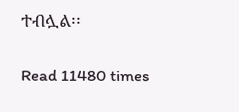ተብሏል፡፡

Read 11480 times